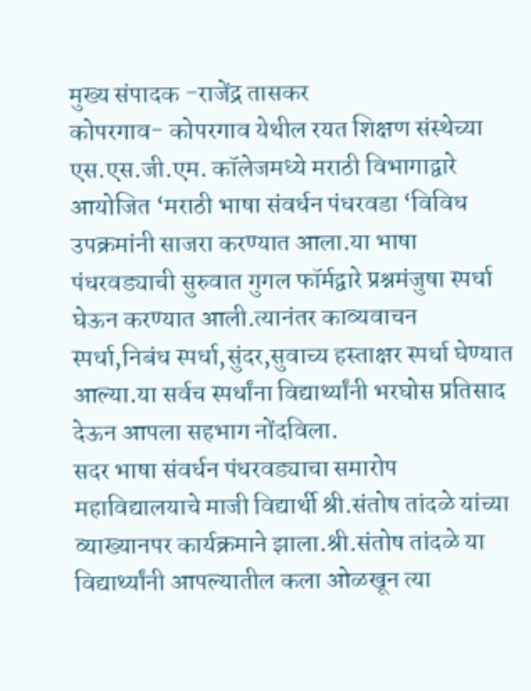मुख्य संपादक -राजेंद्र तासकर
कोपरगाव- कोपरगाव येथील रयत शिक्षण संस्थेच्या एस.एस.जी.एम. कॉलेजमध्ये मराठी विभागाद्वारे आयोजित ‘मराठी भाषा संवर्धन पंधरवडा ‘विविध उपक्रमांनी साजरा करण्यात आला.या भाषा पंधरवड्याची सुरुवात गुगल फॉर्मद्वारे प्रश्नमंजुषा स्पर्धा घेऊन करण्यात आली.त्यानंतर काव्यवाचन स्पर्धा,निबंध स्पर्धा,सुंदर,सुवाच्य हस्ताक्षर स्पर्धा घेण्यात आल्या.या सर्वच स्पर्धांना विद्यार्थ्यांनी भरघोस प्रतिसाद देऊन आपला सहभाग नोंदविला.
सदर भाषा संवर्धन पंधरवड्याचा समारोप महाविद्यालयाचे माजी विद्यार्थी श्री.संतोष तांदळे यांच्या व्याख्यानपर कार्यक्रमाने झाला.श्री.संतोष तांदळे या विद्यार्थ्यांनी आपल्यातील कला ओळखून त्या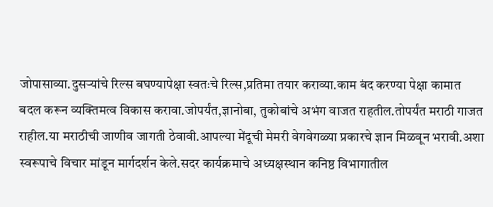जोपासाव्या.दुसऱ्यांचे रिल्स बघण्यापेक्षा स्वतःचे रिल्स,प्रतिमा तयार कराव्या.काम बंद करण्या पेक्षा कामात बदल करून व्यक्तिमत्व विकास करावा.जोपर्यंत,ज्ञानोबा, तुकोबांचे अभंग वाजत राहतील.तोपर्यंत मराठी गाजत राहील.या मराठीची जाणीव जागती ठेवावी.आपल्या मेंदूची मेमरी वेगवेगळ्या प्रकारचे ज्ञान मिळवून भरावी.अशा स्वरूपाचे विचार मांडून मार्गदर्शन केले.सदर कार्यक्रमाचे अध्यक्षस्थान कनिष्ठ विभागातील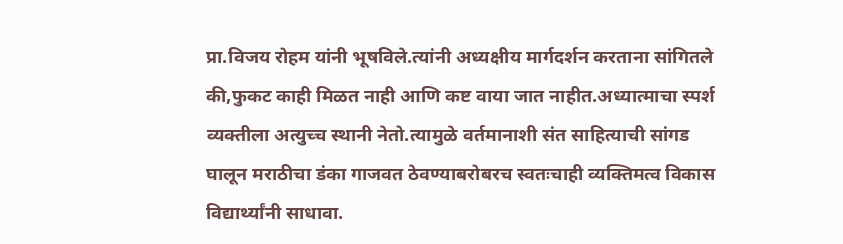प्रा.विजय रोहम यांनी भूषविले.त्यांनी अध्यक्षीय मार्गदर्शन करताना सांगितले की,फुकट काही मिळत नाही आणि कष्ट वाया जात नाहीत.अध्यात्माचा स्पर्श व्यक्तीला अत्युच्च स्थानी नेतो.त्यामुळे वर्तमानाशी संत साहित्याची सांगड घालून मराठीचा डंका गाजवत ठेवण्याबरोबरच स्वतःचाही व्यक्तिमत्व विकास विद्यार्थ्यांनी साधावा.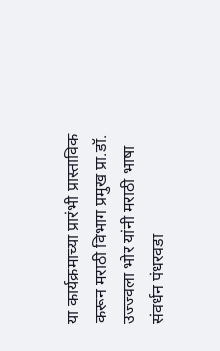या कार्यक्रमाच्या प्रारंभी प्रास्ताविक करून मराठी विभाग प्रमुख प्रा.डॉ. उज्ज्वला भोर यांनी मराठी भाषा संवर्धन पंधरवडा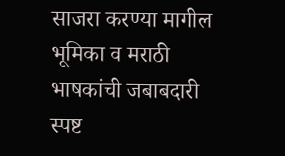साजरा करण्या मागील भूमिका व मराठी भाषकांची जबाबदारी स्पष्ट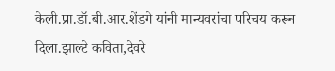केली.प्रा.डॉ.बी.आर.शेंडगे यांनी मान्यवरांचा परिचय करून दिला.झाल्टे कविता,देवरे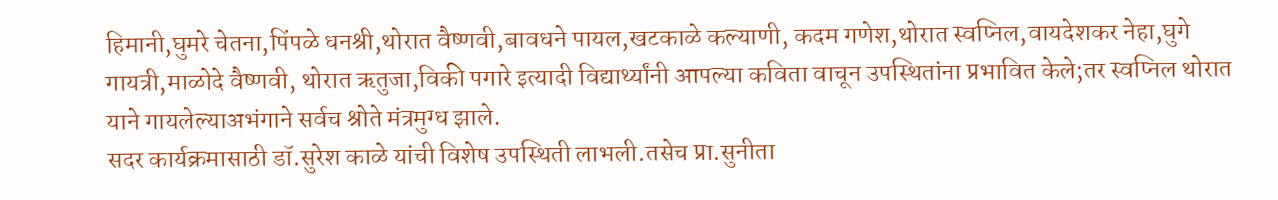हिमानी,घुमरे चेतना,पिंपळे धनश्री,थोरात वैष्णवी,बावधने पायल,खटकाळे कल्याणी, कदम गणेश,थोरात स्वप्निल,वायदेशकर नेहा,घुगे गायत्री,माळोदे वैष्णवी, थोरात ऋतुजा,विकी पगारे इत्यादी विद्यार्थ्यांनी आपल्या कविता वाचून उपस्थितांना प्रभावित केले;तर स्वप्निल थोरात याने गायलेल्याअभंगाने सर्वच श्रोते मंत्रमुग्ध झाले.
सदर कार्यक्रमासाठी डॉ.सुरेश काळे यांची विशेष उपस्थिती लाभली.तसेच प्रा.सुनीता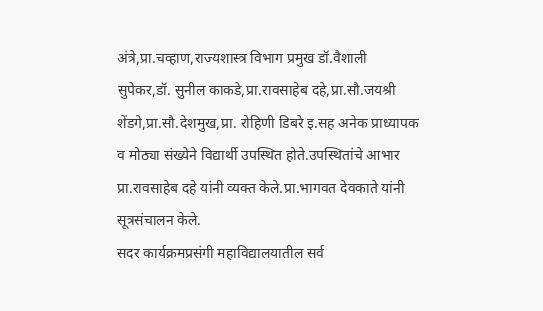अंत्रे,प्रा.चव्हाण,राज्यशास्त्र विभाग प्रमुख डॉ.वैशाली सुपेकर,डॉ. सुनील काकडे,प्रा.रावसाहेब दहे,प्रा.सौ.जयश्री शेंडगे,प्रा.सौ.देशमुख,प्रा. रोहिणी डिबरे इ.सह अनेक प्राध्यापक व मोठ्या संख्येने विद्यार्थी उपस्थित होते.उपस्थितांचे आभार प्रा.रावसाहेब दहे यांनी व्यक्त केले.प्रा.भागवत देवकाते यांनी सूत्रसंचालन केले.
सदर कार्यक्रमप्रसंगी महाविद्यालयातील सर्व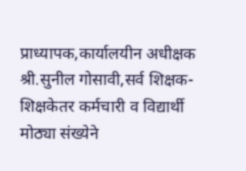प्राध्यापक,कार्यालयीन अधीक्षक श्री.सुनील गोसावी,सर्व शिक्षक-शिक्षकेतर कर्मचारी व विद्यार्थी मोठ्या संख्येने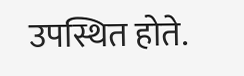उपस्थित होते.